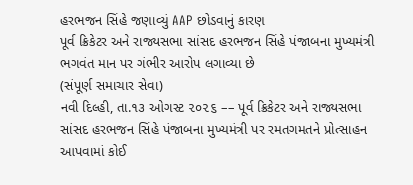હરભજન સિંહે જણાવ્યું AAP છોડવાનું કારણ
પૂર્વ ક્રિકેટર અને રાજ્યસભા સાંસદ હરભજન સિંહે પંજાબના મુખ્યમંત્રી ભગવંત માન પર ગંભીર આરોપ લગાવ્યા છે
(સંપૂર્ણ સમાચાર સેવા)
નવી દિલ્હી, તા.૧૩ ઓગસ્ટ ૨૦૨૬ –– પૂર્વ ક્રિકેટર અને રાજ્યસભા સાંસદ હરભજન સિંહે પંજાબના મુખ્યમંત્રી પર રમતગમતને પ્રોત્સાહન આપવામાં કોઈ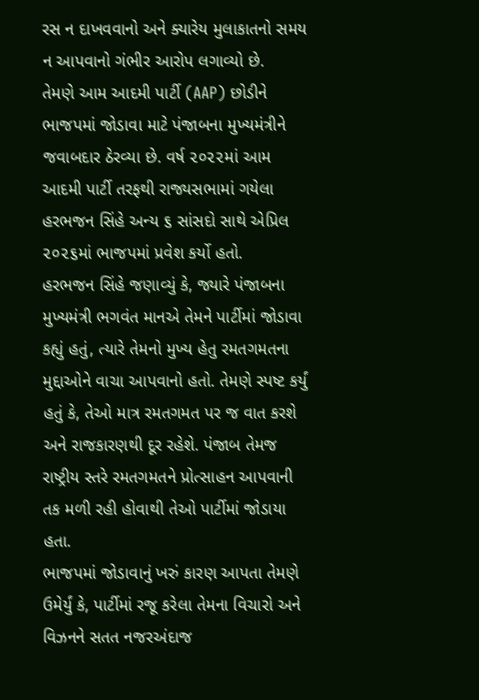રસ ન દાખવવાનો અને ક્યારેય મુલાકાતનો સમય ન આપવાનો ગંભીર આરોપ લગાવ્યો છે.
તેમણે આમ આદમી પાર્ટી (AAP) છોડીને ભાજપમાં જોડાવા માટે પંજાબના મુખ્યમંત્રીને જવાબદાર ઠેરવ્યા છે. વર્ષ ૨૦૨૨માં આમ આદમી પાર્ટી તરફથી રાજ્યસભામાં ગયેલા હરભજન સિંહે અન્ય ૬ સાંસદો સાથે એપ્રિલ ૨૦૨૬માં ભાજપમાં પ્રવેશ કર્યો હતો.
હરભજન સિંહે જણાવ્યું કે, જ્યારે પંજાબના મુખ્યમંત્રી ભગવંત માનએ તેમને પાર્ટીમાં જોડાવા કહ્યું હતું, ત્યારે તેમનો મુખ્ય હેતુ રમતગમતના મુદ્દાઓને વાચા આપવાનો હતો. તેમણે સ્પષ્ટ કર્યું હતું કે, તેઓ માત્ર રમતગમત પર જ વાત કરશે અને રાજકારણથી દૂર રહેશે. પંજાબ તેમજ રાષ્ટ્રીય સ્તરે રમતગમતને પ્રોત્સાહન આપવાની તક મળી રહી હોવાથી તેઓ પાર્ટીમાં જોડાયા હતા.
ભાજપમાં જોડાવાનું ખરું કારણ આપતા તેમણે ઉમેર્યું કે, પાર્ટીમાં રજૂ કરેલા તેમના વિચારો અને વિઝનને સતત નજરઅંદાજ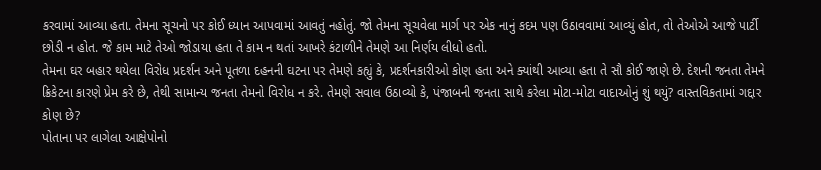કરવામાં આવ્યા હતા. તેમના સૂચનો પર કોઈ ધ્યાન આપવામાં આવતું નહોતું. જો તેમના સૂચવેલા માર્ગ પર એક નાનું કદમ પણ ઉઠાવવામાં આવ્યું હોત, તો તેઓએ આજે પાર્ટી છોડી ન હોત. જે કામ માટે તેઓ જોડાયા હતા તે કામ ન થતાં આખરે કંટાળીને તેમણે આ નિર્ણય લીધો હતો.
તેમના ઘર બહાર થયેલા વિરોધ પ્રદર્શન અને પૂતળા દહનની ઘટના પર તેમણે કહ્યું કે, પ્રદર્શનકારીઓ કોણ હતા અને ક્યાંથી આવ્યા હતા તે સૌ કોઈ જાણે છે. દેશની જનતા તેમને ક્રિકેટના કારણે પ્રેમ કરે છે, તેથી સામાન્ય જનતા તેમનો વિરોધ ન કરે. તેમણે સવાલ ઉઠાવ્યો કે, પંજાબની જનતા સાથે કરેલા મોટા-મોટા વાદાઓનું શું થયું? વાસ્તવિકતામાં ગદ્દાર કોણ છે?
પોતાના પર લાગેલા આક્ષેપોનો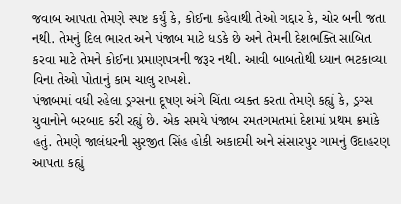જવાબ આપતા તેમણે સ્પષ્ટ કર્યું કે, કોઈના કહેવાથી તેઓ ગદ્દાર કે, ચોર બની જતા નથી. તેમનું દિલ ભારત અને પંજાબ માટે ધડકે છે અને તેમની દેશભક્તિ સાબિત કરવા માટે તેમને કોઈના પ્રમાણપત્રની જરૂર નથી. આવી બાબતોથી ધ્યાન ભટકાવ્યા વિના તેઓ પોતાનું કામ ચાલુ રાખશે.
પંજાબમાં વધી રહેલા ડ્રગ્સના દૂષણ અંગે ચિંતા વ્યક્ત કરતા તેમણે કહ્યું કે, ડ્રગ્સ યુવાનોને બરબાદ કરી રહ્યું છે. એક સમયે પંજાબ રમતગમતમાં દેશમાં પ્રથમ ક્રમાંકે હતું. તેમણે જાલંધરની સુરજીત સિંહ હોકી અકાદમી અને સંસારપુર ગામનું ઉદાહરણ આપતા કહ્યું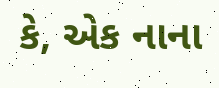કે, એક નાના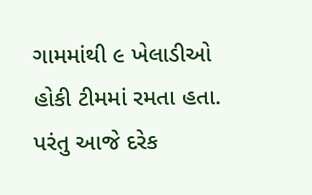ગામમાંથી ૯ ખેલાડીઓ હોકી ટીમમાં રમતા હતા. પરંતુ આજે દરેક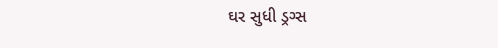ઘર સુધી ડ્રગ્સ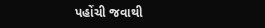પહોંચી જવાથી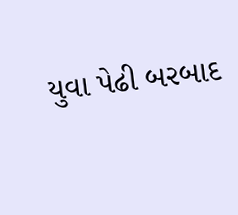યુવા પેઢી બરબાદ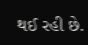થઈ રહી છે.